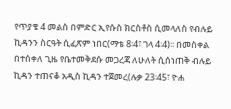የጥያቄ 4 መልስ በምድር ኢየሱስ ክርስቶስ ሲመላለስ የብሉይ ኪዳንን ስርዓት ሲፈጽም ነበር(ማቴ 8፡4፣ ገላ 4፡4)፡፡ በመስቀል በተሰቀለ ጊዜ የቤተመቅደሱ መጋረጃ ለሁለት ሲሰነጠቅ ብሉይ ኪዳን ተጠናቆ አዲስ ኪዳን ተጀመረ(ሉቃ 23፡45፣ ዮሐ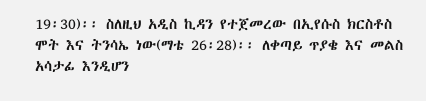19፡30)፡፡ ስለዚህ አዲስ ኪዳን የተጀመረው በኢየሱስ ክርስቶስ ሞት እና ትንሳኤ ነው(ማቴ 26፡28)፡፡ ለቀጣይ ጥያቄ እና መልስ አሳታፊ እንዲሆን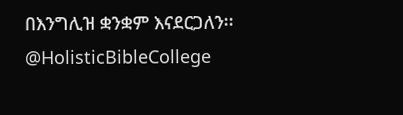በእንግሊዝ ቋንቋም እናደርጋለን፡፡ @HolisticBibleCollege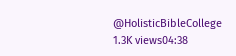@HolisticBibleCollege 1.3K views04:38